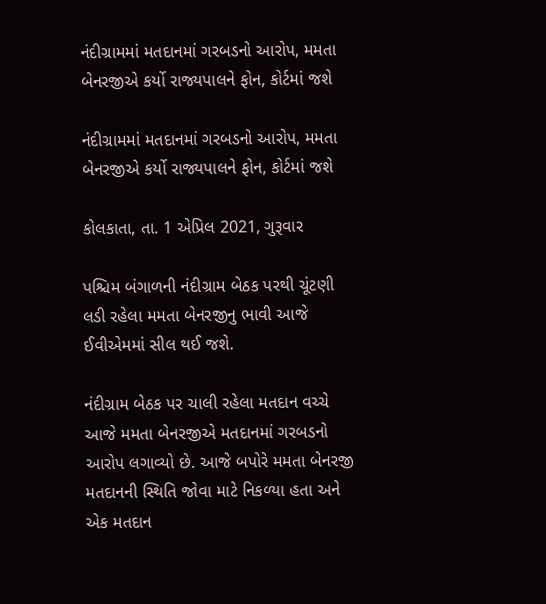નંદીગ્રામમાં મતદાનમાં ગરબડનો આરોપ, મમતા બેનરજીએ કર્યો રાજ્યપાલને ફોન, કોર્ટમાં જશે

નંદીગ્રામમાં મતદાનમાં ગરબડનો આરોપ, મમતા બેનરજીએ કર્યો રાજ્યપાલને ફોન, કોર્ટમાં જશે

કોલકાતા, તા. 1 એપ્રિલ 2021, ગુરૂવાર

પશ્ચિમ બંગાળની નંદીગ્રામ બેઠક પરથી ચૂંટણી લડી રહેલા મમતા બેનરજીનુ ભાવી આજે ઈવીએમમાં સીલ થઈ જશે.

નંદીગ્રામ બેઠક પર ચાલી રહેલા મતદાન વચ્ચે આજે મમતા બેનરજીએ મતદાનમાં ગરબડનો આરોપ લગાવ્યો છે. આજે બપોરે મમતા બેનરજી મતદાનની સ્થિતિ જોવા માટે નિકળ્યા હતા અને એક મતદાન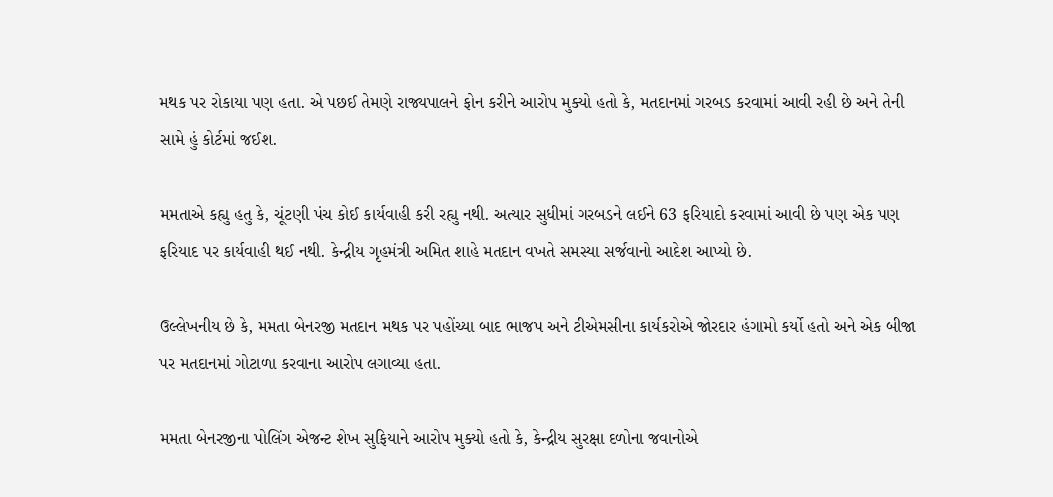મથક પર રોકાયા પણ હતા. એ પછઈ તેમણે રાજ્યપાલને ફોન કરીને આરોપ મુક્યો હતો કે, મતદાનમાં ગરબડ કરવામાં આવી રહી છે અને તેની સામે હું કોર્ટમાં જઈશ.

મમતાએ કહ્યુ હતુ કે, ચૂંટણી પંચ કોઈ કાર્યવાહી કરી રહ્યુ નથી. અત્યાર સુધીમાં ગરબડને લઈને 63 ફરિયાદો કરવામાં આવી છે પણ એક પણ ફરિયાદ પર કાર્યવાહી થઈ નથી. કેન્દ્રીય ગૃહમંત્રી અમિત શાહે મતદાન વખતે સમસ્યા સર્જવાનો આદેશ આપ્યો છે.

ઉલ્લેખનીય છે કે, મમતા બેનરજી મતદાન મથક પર પહોંચ્યા બાદ ભાજપ અને ટીએમસીના કાર્યકરોએ જોરદાર હંગામો કર્યો હતો અને એક બીજા પર મતદાનમાં ગોટાળા કરવાના આરોપ લગાવ્યા હતા.

મમતા બેનરજીના પોલિંગ એજન્ટ શેખ સુફિયાને આરોપ મુક્યો હતો કે, કેન્દ્રીય સુરક્ષા દળોના જવાનોએ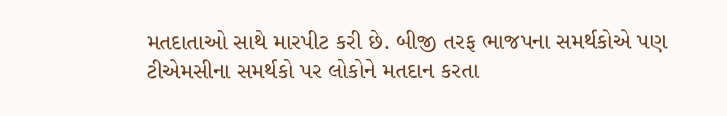મતદાતાઓ સાથે મારપીટ કરી છે. બીજી તરફ ભાજપના સમર્થકોએ પણ ટીએમસીના સમર્થકો પર લોકોને મતદાન કરતા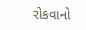રોકવાનો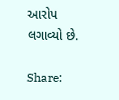આરોપ લગાવ્યો છે.

Share: